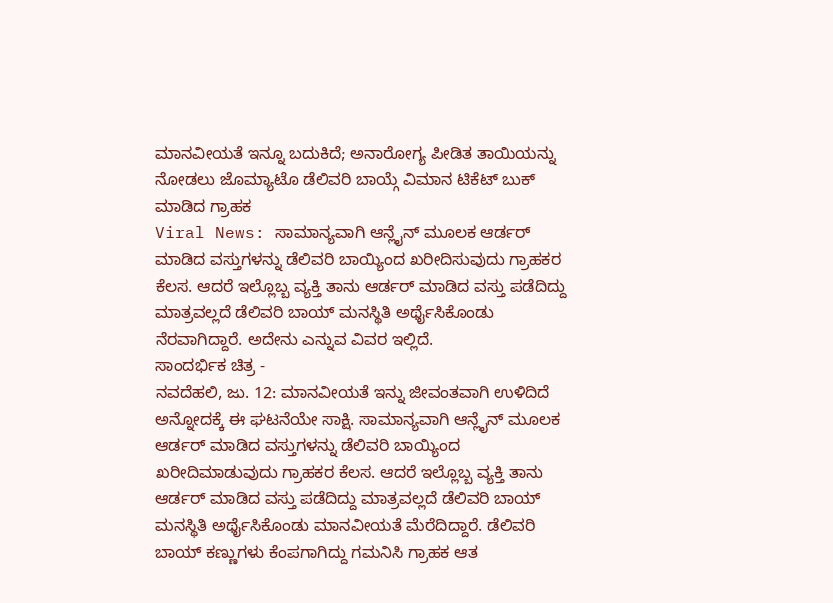ಮಾನವೀಯತೆ ಇನ್ನೂ ಬದುಕಿದೆ; ಅನಾರೋಗ್ಯ ಪೀಡಿತ ತಾಯಿಯನ್ನು ನೋಡಲು ಜೊಮ್ಯಾಟೊ ಡೆಲಿವರಿ ಬಾಯ್ಗೆ ವಿಮಾನ ಟಿಕೆಟ್ ಬುಕ್ ಮಾಡಿದ ಗ್ರಾಹಕ
Viral News: ಸಾಮಾನ್ಯವಾಗಿ ಆನ್ಲೈನ್ ಮೂಲಕ ಆರ್ಡರ್ ಮಾಡಿದ ವಸ್ತುಗಳನ್ನು ಡೆಲಿವರಿ ಬಾಯ್ಯಿಂದ ಖರೀದಿಸುವುದು ಗ್ರಾಹಕರ ಕೆಲಸ. ಆದರೆ ಇಲ್ಲೊಬ್ಬ ವ್ಯಕ್ತಿ ತಾನು ಆರ್ಡರ್ ಮಾಡಿದ ವಸ್ತು ಪಡೆದಿದ್ದು ಮಾತ್ರವಲ್ಲದೆ ಡೆಲಿವರಿ ಬಾಯ್ ಮನಸ್ಥಿತಿ ಅರ್ಥೈಸಿಕೊಂಡು ನೆರವಾಗಿದ್ದಾರೆ. ಅದೇನು ಎನ್ನುವ ವಿವರ ಇಲ್ಲಿದೆ.
ಸಾಂದರ್ಭಿಕ ಚಿತ್ರ -
ನವದೆಹಲಿ, ಜು. 12: ಮಾನವೀಯತೆ ಇನ್ನು ಜೀವಂತವಾಗಿ ಉಳಿದಿದೆ ಅನ್ನೋದಕ್ಕೆ ಈ ಘಟನೆಯೇ ಸಾಕ್ಷಿ. ಸಾಮಾನ್ಯವಾಗಿ ಆನ್ಲೈನ್ ಮೂಲಕ ಆರ್ಡರ್ ಮಾಡಿದ ವಸ್ತುಗಳನ್ನು ಡೆಲಿವರಿ ಬಾಯ್ಯಿಂದ ಖರೀದಿಮಾಡುವುದು ಗ್ರಾಹಕರ ಕೆಲಸ. ಆದರೆ ಇಲ್ಲೊಬ್ಬ ವ್ಯಕ್ತಿ ತಾನು ಆರ್ಡರ್ ಮಾಡಿದ ವಸ್ತು ಪಡೆದಿದ್ದು ಮಾತ್ರವಲ್ಲದೆ ಡೆಲಿವರಿ ಬಾಯ್ ಮನಸ್ಥಿತಿ ಅರ್ಥೈಸಿಕೊಂಡು ಮಾನವೀಯತೆ ಮೆರೆದಿದ್ದಾರೆ. ಡೆಲಿವರಿ ಬಾಯ್ ಕಣ್ಣುಗಳು ಕೆಂಪಗಾಗಿದ್ದು ಗಮನಿಸಿ ಗ್ರಾಹಕ ಆತ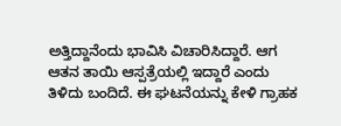ಅತ್ತಿದ್ದಾನೆಂದು ಭಾವಿಸಿ ವಿಚಾರಿಸಿದ್ದಾರೆ. ಆಗ ಆತನ ತಾಯಿ ಆಸ್ಪತ್ರೆಯಲ್ಲಿ ಇದ್ದಾರೆ ಎಂದು ತಿಳಿದು ಬಂದಿದೆ. ಈ ಘಟನೆಯನ್ನು ಕೇಳಿ ಗ್ರಾಹಕ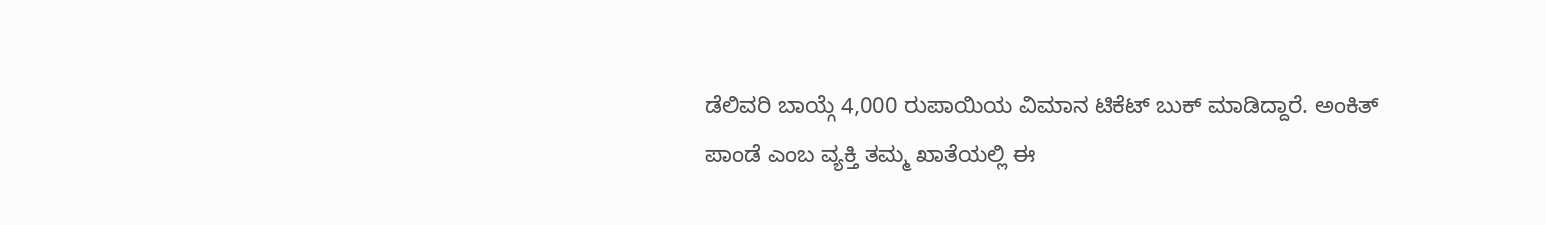ಡೆಲಿವರಿ ಬಾಯ್ಗೆ 4,000 ರುಪಾಯಿಯ ವಿಮಾನ ಟಿಕೆಟ್ ಬುಕ್ ಮಾಡಿದ್ದಾರೆ. ಅಂಕಿತ್ ಪಾಂಡೆ ಎಂಬ ವ್ಯಕ್ತಿ ತಮ್ಮ ಖಾತೆಯಲ್ಲಿ ಈ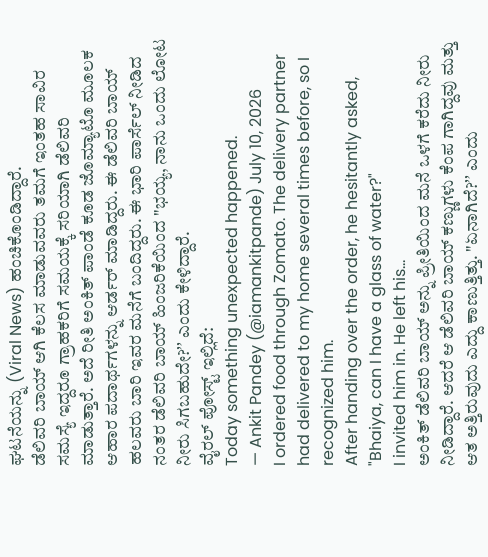ಘಟನೆಯನ್ನು (Viral News) ಹಂಚಿಕೊಂಡಿದ್ದಾರೆ.
ಡೆಲಿವರಿ ಬಾಯ್ ಆಗಿ ಕೆಲಸ ಮಾಡುವವರು ತಮಗೆ ಇಂತಹ ಸಾವಿರ ಸಮಸ್ಯೆ ಇದ್ದರೂ ಗ್ರಾಹಕರಿಗೆ ಸಮಯಕ್ಕೆ ಸರಿಯಾಗಿ ಡೆಲಿವರಿ ಮಾಡುತ್ತಾರೆ. ಅದೆ ರೀತಿ ಅಂಕಿತ್ ಪಾಂಡೆ ಕೂಡ ಜೊಮ್ಯಾಟೊ ಮೂಲಕ ಆಹಾರ ಪದಾರ್ಥಗಳನ್ನು ಆರ್ಡರ್ ಮಾಡಿದ್ದರು. ಈ ಡೆಲಿವರಿ ಬಾಯ್ ಹಲವರು ಬಾರಿ ಇವರ ಮನೆಗೆ ಬಂದಿದ್ದರು. ಈ ಭಾರಿ ಪಾರ್ಸೆಲ್ ನೀಡಿದ ನಂತರ ಡೆಲಿವರಿ ಬಾಯ್ ಹಿಂಜರಿಕೆಯಿಂದ "ಭಯ್ಯ, ನಾನು ಒಂದು ಲೋಟ ನೀರು ಸಿಗಬಹುದೇ?ʼʼ ಎಂದು ಕೇಳಿದ್ದಾರೆ.
ವೈರಲ್ ಪೋಸ್ಟ್ ಇಲ್ಲಿದೆ:
Today something unexpected happened.
— Ankit Pandey (@iamankitpande) July 10, 2026
I ordered food through Zomato. The delivery partner had delivered to my home several times before, so I recognized him.
After handing over the order, he hesitantly asked, "Bhaiya, can I have a glass of water?"
I invited him in. He left his…
ಅಂಕಿತ್ ಡೆಲಿವರಿ ಬಾಯ್ ಅನ್ನು ಪ್ರೀತಿಯಿಂದ ಮನೆ ಒಳಗೆ ಕರೆದು ನೀರು ನೀಡಿದ್ದಾರೆ. ಆದರೆ ಆ ಡೆಲಿವರಿ ಬಾಯ್ ಕಣ್ಣುಗಳು ಕೆಂಪ ಗಾಗಿದ್ದವು ಮತ್ತು ಆತ ಅತ್ತಿರುವುದು ಎದ್ದು ಕಾಣುತ್ತಿತ್ತು. "ಏನಾಗಿದೆ?ʼʼ ಎಂದು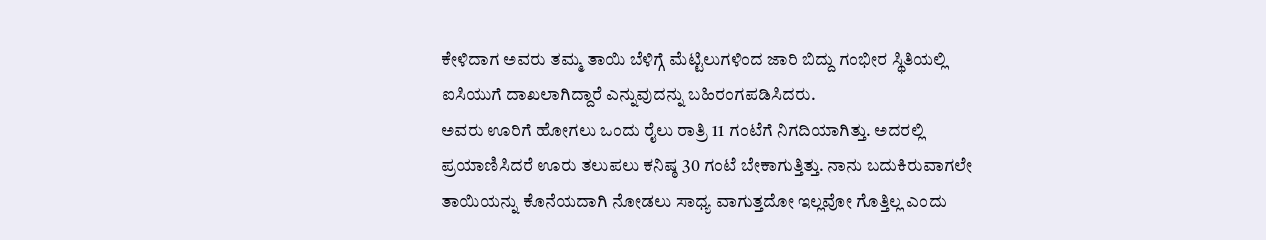ಕೇಳಿದಾಗ ಅವರು ತಮ್ಮ ತಾಯಿ ಬೆಳಿಗ್ಗೆ ಮೆಟ್ಟಿಲುಗಳಿಂದ ಜಾರಿ ಬಿದ್ದು ಗಂಭೀರ ಸ್ಥಿತಿಯಲ್ಲಿ ಐಸಿಯುಗೆ ದಾಖಲಾಗಿದ್ದಾರೆ ಎನ್ನುವುದನ್ನು ಬಹಿರಂಗಪಡಿಸಿದರು.
ಅವರು ಊರಿಗೆ ಹೋಗಲು ಒಂದು ರೈಲು ರಾತ್ರಿ 11 ಗಂಟೆಗೆ ನಿಗದಿಯಾಗಿತ್ತು. ಅದರಲ್ಲಿ ಪ್ರಯಾಣಿಸಿದರೆ ಊರು ತಲುಪಲು ಕನಿಷ್ಠ 30 ಗಂಟೆ ಬೇಕಾಗುತ್ತಿತ್ತು. ನಾನು ಬದುಕಿರುವಾಗಲೇ ತಾಯಿಯನ್ನು ಕೊನೆಯದಾಗಿ ನೋಡಲು ಸಾಧ್ಯ ವಾಗುತ್ತದೋ ಇಲ್ಲವೋ ಗೊತ್ತಿಲ್ಲ ಎಂದು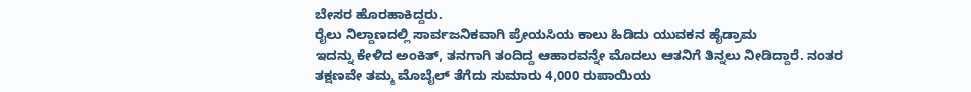ಬೇಸರ ಹೊರಹಾಕಿದ್ದರು.
ರೈಲು ನಿಲ್ದಾಣದಲ್ಲಿ ಸಾರ್ವಜನಿಕವಾಗಿ ಪ್ರೇಯಸಿಯ ಕಾಲು ಹಿಡಿದು ಯುವಕನ ಹೈಡ್ರಾಮ
ಇದನ್ನು ಕೇಳಿದ ಅಂಕಿತ್, ತನಗಾಗಿ ತಂದಿದ್ದ ಆಹಾರವನ್ನೇ ಮೊದಲು ಆತನಿಗೆ ತಿನ್ನಲು ನೀಡಿದ್ದಾರೆ. ನಂತರ ತಕ್ಷಣವೇ ತಮ್ಮ ಮೊಬೈಲ್ ತೆಗೆದು ಸುಮಾರು 4,000 ರುಪಾಯಿಯ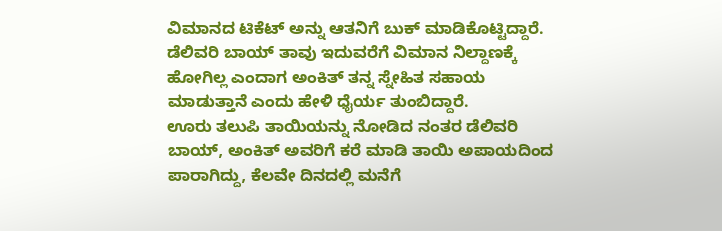ವಿಮಾನದ ಟಿಕೆಟ್ ಅನ್ನು ಆತನಿಗೆ ಬುಕ್ ಮಾಡಿಕೊಟ್ಟಿದ್ದಾರೆ. ಡೆಲಿವರಿ ಬಾಯ್ ತಾವು ಇದುವರೆಗೆ ವಿಮಾನ ನಿಲ್ದಾಣಕ್ಕೆ ಹೋಗಿಲ್ಲ ಎಂದಾಗ ಅಂಕಿತ್ ತನ್ನ ಸ್ನೇಹಿತ ಸಹಾಯ ಮಾಡುತ್ತಾನೆ ಎಂದು ಹೇಳಿ ಧೈರ್ಯ ತುಂಬಿದ್ದಾರೆ.
ಊರು ತಲುಪಿ ತಾಯಿಯನ್ನು ನೋಡಿದ ನಂತರ ಡೆಲಿವರಿ ಬಾಯ್, ಅಂಕಿತ್ ಅವರಿಗೆ ಕರೆ ಮಾಡಿ ತಾಯಿ ಅಪಾಯದಿಂದ ಪಾರಾಗಿದ್ದು, ಕೆಲವೇ ದಿನದಲ್ಲಿ ಮನೆಗೆ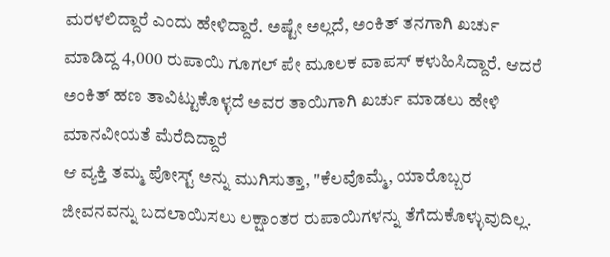ಮರಳಲಿದ್ದಾರೆ ಎಂದು ಹೇಳಿದ್ದಾರೆ. ಅಷ್ಟೇ ಅಲ್ಲದೆ, ಅಂಕಿತ್ ತನಗಾಗಿ ಖರ್ಚು ಮಾಡಿದ್ದ 4,000 ರುಪಾಯಿ ಗೂಗಲ್ ಪೇ ಮೂಲಕ ವಾಪಸ್ ಕಳುಹಿಸಿದ್ದಾರೆ. ಆದರೆ ಅಂಕಿತ್ ಹಣ ತಾವಿಟ್ಟುಕೊಳ್ಳದೆ ಅವರ ತಾಯಿಗಾಗಿ ಖರ್ಚು ಮಾಡಲು ಹೇಳಿ ಮಾನವೀಯತೆ ಮೆರೆದಿದ್ದಾರೆ
ಆ ವ್ಯಕ್ತಿ ತಮ್ಮ ಪೋಸ್ಟ್ ಅನ್ನು ಮುಗಿಸುತ್ತಾ, "ಕೆಲವೊಮ್ಮೆ, ಯಾರೊಬ್ಬರ ಜೀವನವನ್ನು ಬದಲಾಯಿಸಲು ಲಕ್ಷಾಂತರ ರುಪಾಯಿಗಳನ್ನು ತೆಗೆದುಕೊಳ್ಳುವುದಿಲ್ಲ.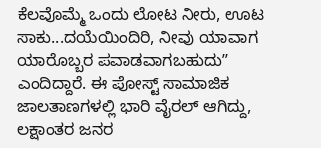ಕೆಲವೊಮ್ಮೆ ಒಂದು ಲೋಟ ನೀರು, ಊಟ ಸಾಕು...ದಯೆಯಿಂದಿರಿ, ನೀವು ಯಾವಾಗ ಯಾರೊಬ್ಬರ ಪವಾಡವಾಗಬಹುದುʼʼ ಎಂದಿದ್ದಾರೆ. ಈ ಪೋಸ್ಟ್ ಸಾಮಾಜಿಕ ಜಾಲತಾಣಗಳಲ್ಲಿ ಭಾರಿ ವೈರಲ್ ಆಗಿದ್ದು, ಲಕ್ಷಾಂತರ ಜನರ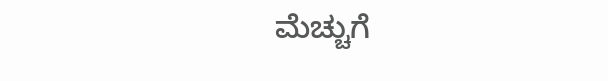ಮೆಚ್ಚುಗೆ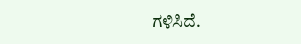ಗಳಿಸಿದೆ.